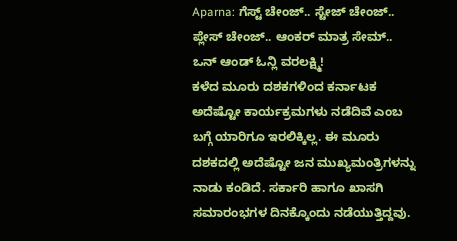Aparna: ಗೆಸ್ಟ್ ಚೇಂಜ್.. ಸ್ಟೇಜ್ ಚೇಂಜ್.. ಪ್ಲೇಸ್ ಚೇಂಜ್.. ಆಂಕರ್ ಮಾತ್ರ ಸೇಮ್.. ಒನ್ ಆಂಡ್ ಓನ್ಲಿ ವರಲಕ್ಷ್ಮಿ!
ಕಳೆದ ಮೂರು ದಶಕಗಳಿಂದ ಕರ್ನಾಟಕ ಅದೆಷ್ಟೋ ಕಾರ್ಯಕ್ರಮಗಳು ನಡೆದಿವೆ ಎಂಬ ಬಗ್ಗೆ ಯಾರಿಗೂ ಇರಲಿಕ್ಕಿಲ್ಲ. ಈ ಮೂರು ದಶಕದಲ್ಲಿ ಅದೆಷ್ಟೋ ಜನ ಮುಖ್ಯಮಂತ್ರಿಗಳನ್ನು ನಾಡು ಕಂಡಿದೆ. ಸರ್ಕಾರಿ ಹಾಗೂ ಖಾಸಗಿ ಸಮಾರಂಭಗಳ ದಿನಕ್ಕೊಂದು ನಡೆಯುತ್ತಿದ್ದವು.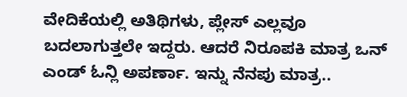ವೇದಿಕೆಯಲ್ಲಿ ಅತಿಥಿಗಳು, ಪ್ಲೇಸ್ ಎಲ್ಲವೂ ಬದಲಾಗುತ್ತಲೇ ಇದ್ದರು. ಆದರೆ ನಿರೂಪಕಿ ಮಾತ್ರ ಒನ್ ಎಂಡ್ ಓನ್ಲಿ ಅಪರ್ಣಾ. ಇನ್ನು ನೆನಪು ಮಾತ್ರ..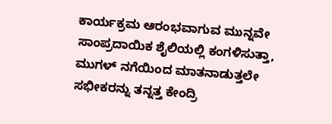ಕಾರ್ಯಕ್ರಮ ಆರಂಭವಾಗುವ ಮುನ್ನವೇ ಸಾಂಪ್ರದಾಯಿಕ ಶೈಲಿಯಲ್ಲಿ ಕಂಗಳಿಸುತ್ತಾ, ಮುಗಳ್ ನಗೆಯಿಂದ ಮಾತನಾಡುತ್ತಲೇ ಸಭೀಕರನ್ನು ತನ್ನತ್ತ ಕೇಂದ್ರಿ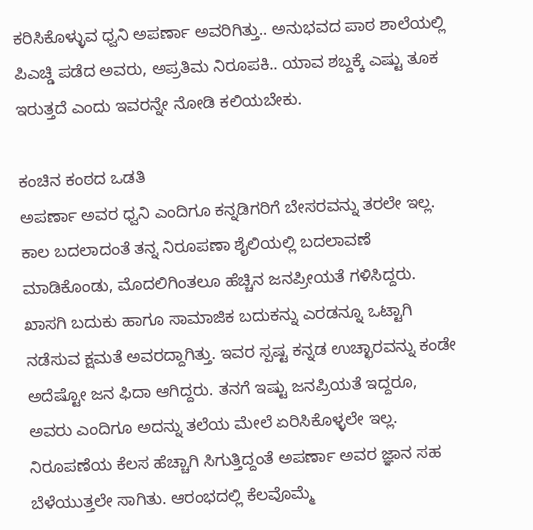ಕರಿಸಿಕೊಳ್ಳುವ ಧ್ವನಿ ಅಪರ್ಣಾ ಅವರಿಗಿತ್ತು.. ಅನುಭವದ ಪಾಠ ಶಾಲೆಯಲ್ಲಿ ಪಿಎಚ್ಡಿ ಪಡೆದ ಅವರು, ಅಪ್ರತಿಮ ನಿರೂಪಕಿ.. ಯಾವ ಶಬ್ದಕ್ಕೆ ಎಷ್ಟು ತೂಕ ಇರುತ್ತದೆ ಎಂದು ಇವರನ್ನೇ ನೋಡಿ ಕಲಿಯಬೇಕು.

ಕಂಚಿನ ಕಂಠದ ಒಡತಿ
ಅಪರ್ಣಾ ಅವರ ಧ್ವನಿ ಎಂದಿಗೂ ಕನ್ನಡಿಗರಿಗೆ ಬೇಸರವನ್ನು ತರಲೇ ಇಲ್ಲ. ಕಾಲ ಬದಲಾದಂತೆ ತನ್ನ ನಿರೂಪಣಾ ಶೈಲಿಯಲ್ಲಿ ಬದಲಾವಣೆ ಮಾಡಿಕೊಂಡು, ಮೊದಲಿಗಿಂತಲೂ ಹೆಚ್ಚಿನ ಜನಪ್ರೀಯತೆ ಗಳಿಸಿದ್ದರು. ಖಾಸಗಿ ಬದುಕು ಹಾಗೂ ಸಾಮಾಜಿಕ ಬದುಕನ್ನು ಎರಡನ್ನೂ ಒಟ್ಟಾಗಿ ನಡೆಸುವ ಕ್ಷಮತೆ ಅವರದ್ದಾಗಿತ್ತು. ಇವರ ಸ್ಪಷ್ಟ ಕನ್ನಡ ಉಚ್ಛಾರವನ್ನು ಕಂಡೇ ಅದೆಷ್ಟೋ ಜನ ಫಿದಾ ಆಗಿದ್ದರು. ತನಗೆ ಇಷ್ಟು ಜನಪ್ರಿಯತೆ ಇದ್ದರೂ, ಅವರು ಎಂದಿಗೂ ಅದನ್ನು ತಲೆಯ ಮೇಲೆ ಏರಿಸಿಕೊಳ್ಳಲೇ ಇಲ್ಲ.
ನಿರೂಪಣೆಯ ಕೆಲಸ ಹೆಚ್ಚಾಗಿ ಸಿಗುತ್ತಿದ್ದಂತೆ ಅಪರ್ಣಾ ಅವರ ಜ್ಞಾನ ಸಹ ಬೆಳೆಯುತ್ತಲೇ ಸಾಗಿತು. ಆರಂಭದಲ್ಲಿ ಕೆಲವೊಮ್ಮೆ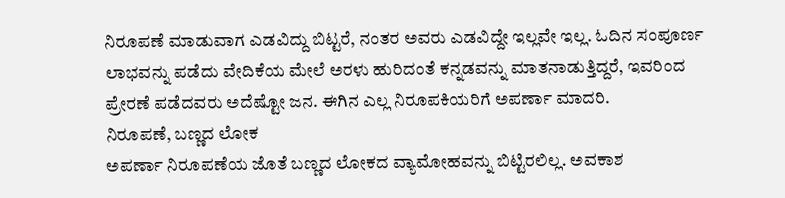ನಿರೂಪಣೆ ಮಾಡುವಾಗ ಎಡವಿದ್ದು ಬಿಟ್ಟರೆ, ನಂತರ ಅವರು ಎಡವಿದ್ದೇ ಇಲ್ಲವೇ ಇಲ್ಲ. ಓದಿನ ಸಂಪೂರ್ಣ ಲಾಭವನ್ನು ಪಡೆದು ವೇದಿಕೆಯ ಮೇಲೆ ಅರಳು ಹುರಿದಂತೆ ಕನ್ನಡವನ್ನು ಮಾತನಾಡುತ್ತಿದ್ದರೆ, ಇವರಿಂದ ಪ್ರೇರಣೆ ಪಡೆದವರು ಅದೆಷ್ಟೋ ಜನ. ಈಗಿನ ಎಲ್ಲ ನಿರೂಪಕಿಯರಿಗೆ ಅಪರ್ಣಾ ಮಾದರಿ.
ನಿರೂಪಣೆ, ಬಣ್ಣದ ಲೋಕ
ಅಪರ್ಣಾ ನಿರೂಪಣೆಯ ಜೊತೆ ಬಣ್ಣದ ಲೋಕದ ವ್ಯಾಮೋಹವನ್ನು ಬಿಟ್ಟಿರಲಿಲ್ಲ. ಅವಕಾಶ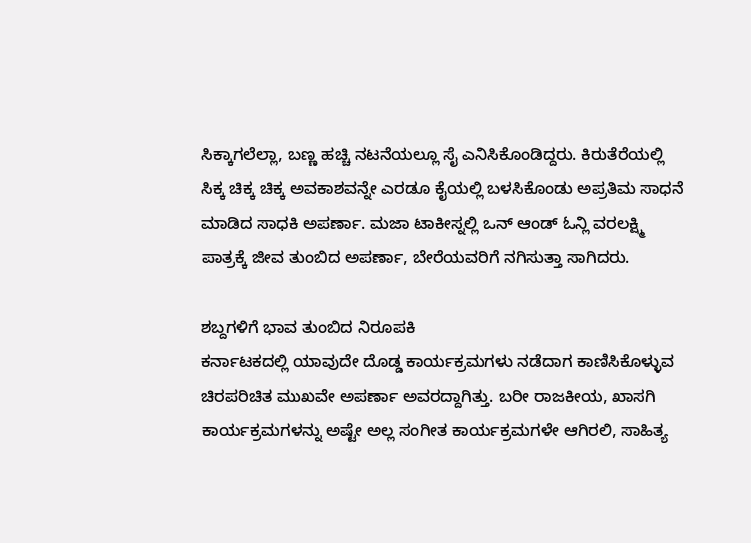ಸಿಕ್ಕಾಗಲೆಲ್ಲಾ, ಬಣ್ಣ ಹಚ್ಚಿ ನಟನೆಯಲ್ಲೂ ಸೈ ಎನಿಸಿಕೊಂಡಿದ್ದರು. ಕಿರುತೆರೆಯಲ್ಲಿ ಸಿಕ್ಕ ಚಿಕ್ಕ ಚಿಕ್ಕ ಅವಕಾಶವನ್ನೇ ಎರಡೂ ಕೈಯಲ್ಲಿ ಬಳಸಿಕೊಂಡು ಅಪ್ರತಿಮ ಸಾಧನೆ ಮಾಡಿದ ಸಾಧಕಿ ಅಪರ್ಣಾ. ಮಜಾ ಟಾಕೀಸ್ನಲ್ಲಿ ಒನ್ ಆಂಡ್ ಓನ್ಲಿ ವರಲಕ್ಷ್ಮಿ ಪಾತ್ರಕ್ಕೆ ಜೀವ ತುಂಬಿದ ಅಪರ್ಣಾ, ಬೇರೆಯವರಿಗೆ ನಗಿಸುತ್ತಾ ಸಾಗಿದರು.

ಶಬ್ದಗಳಿಗೆ ಭಾವ ತುಂಬಿದ ನಿರೂಪಕಿ
ಕರ್ನಾಟಕದಲ್ಲಿ ಯಾವುದೇ ದೊಡ್ಡ ಕಾರ್ಯಕ್ರಮಗಳು ನಡೆದಾಗ ಕಾಣಿಸಿಕೊಳ್ಳುವ ಚಿರಪರಿಚಿತ ಮುಖವೇ ಅಪರ್ಣಾ ಅವರದ್ದಾಗಿತ್ತು. ಬರೀ ರಾಜಕೀಯ, ಖಾಸಗಿ ಕಾರ್ಯಕ್ರಮಗಳನ್ನು ಅಷ್ಟೇ ಅಲ್ಲ ಸಂಗೀತ ಕಾರ್ಯಕ್ರಮಗಳೇ ಆಗಿರಲಿ, ಸಾಹಿತ್ಯ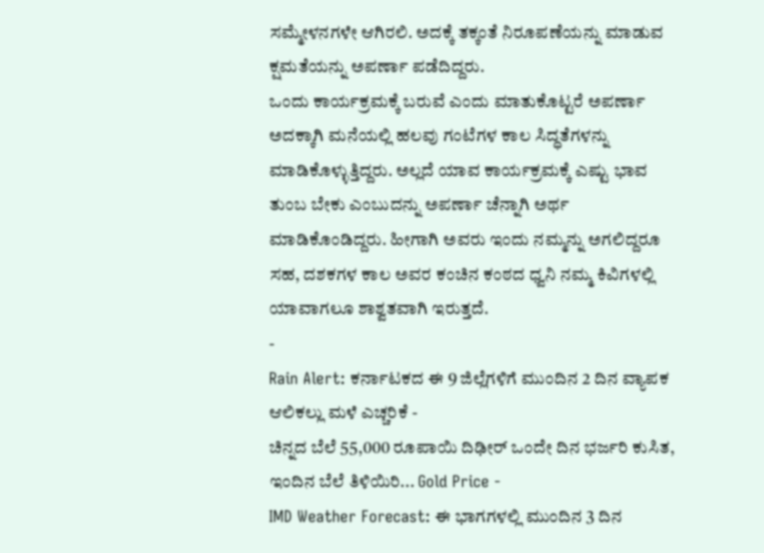ಸಮ್ಮೇಳನಗಳೇ ಆಗಿರಲಿ. ಅದಕ್ಕೆ ತಕ್ಕಂತೆ ನಿರೂಪಣೆಯನ್ನು ಮಾಡುವ ಕ್ಷಮತೆಯನ್ನು ಅಪರ್ಣಾ ಪಡೆದಿದ್ದರು.
ಒಂದು ಕಾರ್ಯಕ್ರಮಕ್ಕೆ ಬರುವೆ ಎಂದು ಮಾತುಕೊಟ್ಟರೆ ಅಪರ್ಣಾ ಅದಕ್ಕಾಗಿ ಮನೆಯಲ್ಲಿ ಹಲವು ಗಂಟೆಗಳ ಕಾಲ ಸಿದ್ಧತೆಗಳನ್ನು ಮಾಡಿಕೊಳ್ಳುತ್ತಿದ್ದರು. ಅಲ್ಲದೆ ಯಾವ ಕಾರ್ಯಕ್ರಮಕ್ಕೆ ಎಷ್ಟು ಭಾವ ತುಂಬ ಬೇಕು ಎಂಬುದನ್ನು ಅಪರ್ಣಾ ಚೆನ್ನಾಗಿ ಅರ್ಥ ಮಾಡಿಕೊಂಡಿದ್ದರು. ಹೀಗಾಗಿ ಅವರು ಇಂದು ನಮ್ಮನ್ನು ಅಗಲಿದ್ದರೂ ಸಹ, ದಶಕಗಳ ಕಾಲ ಅವರ ಕಂಚಿನ ಕಂಠದ ಧ್ವನಿ ನಮ್ಮ ಕಿವಿಗಳಲ್ಲಿ ಯಾವಾಗಲೂ ಶಾಶ್ವತವಾಗಿ ಇರುತ್ತದೆ.
-
Rain Alert: ಕರ್ನಾಟಕದ ಈ 9 ಜಿಲ್ಲೆಗಳಿಗೆ ಮುಂದಿನ 2 ದಿನ ವ್ಯಾಪಕ ಆಲಿಕಲ್ಲು ಮಳೆ ಎಚ್ಚರಿಕೆ -
ಚಿನ್ನದ ಬೆಲೆ 55,000 ರೂಪಾಯಿ ದಿಢೀರ್ ಒಂದೇ ದಿನ ಭರ್ಜರಿ ಕುಸಿತ, ಇಂದಿನ ಬೆಲೆ ತಿಳಿಯಿರಿ... Gold Price -
IMD Weather Forecast: ಈ ಭಾಗಗಳಲ್ಲಿ ಮುಂದಿನ 3 ದಿನ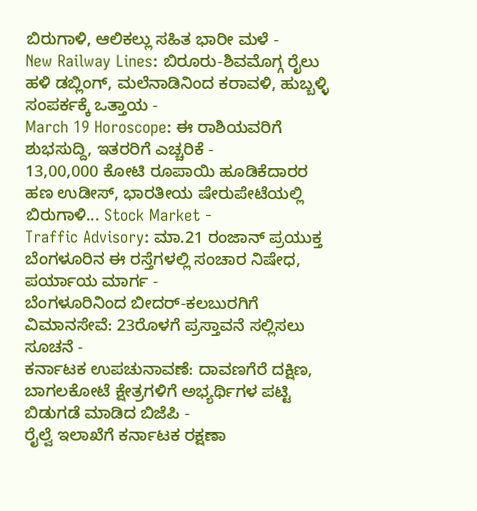ಬಿರುಗಾಳಿ, ಆಲಿಕಲ್ಲು ಸಹಿತ ಭಾರೀ ಮಳೆ -
New Railway Lines: ಬಿರೂರು-ಶಿವಮೊಗ್ಗ ರೈಲು ಹಳಿ ಡಬ್ಲಿಂಗ್, ಮಲೆನಾಡಿನಿಂದ ಕರಾವಳಿ, ಹುಬ್ಬಳ್ಳಿ ಸಂಪರ್ಕಕ್ಕೆ ಒತ್ತಾಯ -
March 19 Horoscope: ಈ ರಾಶಿಯವರಿಗೆ ಶುಭಸುದ್ದಿ, ಇತರರಿಗೆ ಎಚ್ಚರಿಕೆ -
13,00,000 ಕೋಟಿ ರೂಪಾಯಿ ಹೂಡಿಕೆದಾರರ ಹಣ ಉಡೀಸ್, ಭಾರತೀಯ ಷೇರುಪೇಟೆಯಲ್ಲಿ ಬಿರುಗಾಳಿ... Stock Market -
Traffic Advisory: ಮಾ.21 ರಂಜಾನ್ ಪ್ರಯುಕ್ತ ಬೆಂಗಳೂರಿನ ಈ ರಸ್ತೆಗಳಲ್ಲಿ ಸಂಚಾರ ನಿಷೇಧ, ಪರ್ಯಾಯ ಮಾರ್ಗ -
ಬೆಂಗಳೂರಿನಿಂದ ಬೀದರ್-ಕಲಬುರಗಿಗೆ ವಿಮಾನಸೇವೆ: 23ರೊಳಗೆ ಪ್ರಸ್ತಾವನೆ ಸಲ್ಲಿಸಲು ಸೂಚನೆ -
ಕರ್ನಾಟಕ ಉಪಚುನಾವಣೆ: ದಾವಣಗೆರೆ ದಕ್ಷಿಣ, ಬಾಗಲಕೋಟೆ ಕ್ಷೇತ್ರಗಳಿಗೆ ಅಭ್ಯರ್ಥಿಗಳ ಪಟ್ಟಿ ಬಿಡುಗಡೆ ಮಾಡಿದ ಬಿಜೆಪಿ -
ರೈಲ್ವೆ ಇಲಾಖೆಗೆ ಕರ್ನಾಟಕ ರಕ್ಷಣಾ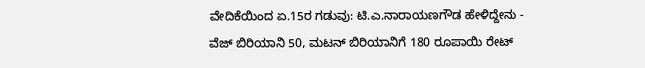ವೇದಿಕೆಯಿಂದ ಏ.15ರ ಗಡುವು: ಟಿ.ಎ.ನಾರಾಯಣಗೌಡ ಹೇಳಿದ್ದೇನು -
ವೆಜ್ ಬಿರಿಯಾನಿ 50, ಮಟನ್ ಬಿರಿಯಾನಿಗೆ 180 ರೂಪಾಯಿ ರೇಟ್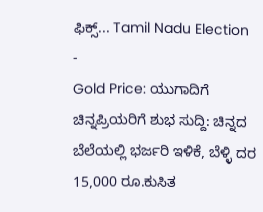ಫಿಕ್ಸ್... Tamil Nadu Election -
Gold Price: ಯುಗಾದಿಗೆ ಚಿನ್ನಪ್ರಿಯರಿಗೆ ಶುಭ ಸುದ್ದಿ: ಚಿನ್ನದ ಬೆಲೆಯಲ್ಲಿ ಭರ್ಜರಿ ಇಳಿಕೆ, ಬೆಳ್ಳಿ ದರ 15,000 ರೂ.ಕುಸಿತ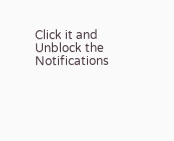Click it and Unblock the Notifications